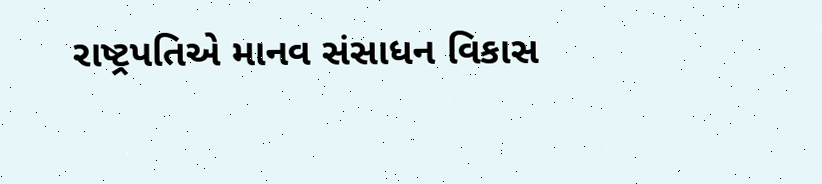રાષ્ટ્રપતિએ માનવ સંસાધન વિકાસ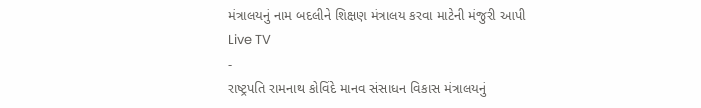મંત્રાલયનું નામ બદલીને શિક્ષણ મંત્રાલય કરવા માટેની મંજુરી આપી
Live TV
-
રાષ્ટ્રપતિ રામનાથ કોવિંદે માનવ સંસાધન વિકાસ મંત્રાલયનું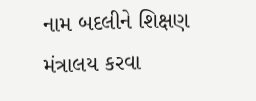નામ બદલીને શિક્ષણ મંત્રાલય કરવા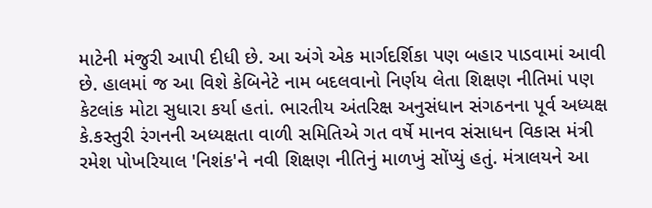માટેની મંજુરી આપી દીધી છે. આ અંગે એક માર્ગદર્શિકા પણ બહાર પાડવામાં આવી છે. હાલમાં જ આ વિશે કેબિનેટે નામ બદલવાનો નિર્ણય લેતા શિક્ષણ નીતિમાં પણ કેટલાંક મોટા સુધારા કર્યા હતાં. ભારતીય અંતરિક્ષ અનુસંધાન સંગઠનના પૂર્વ અધ્યક્ષ કે.કસ્તુરી રંગનની અધ્યક્ષતા વાળી સમિતિએ ગત વર્ષે માનવ સંસાધન વિકાસ મંત્રી રમેશ પોખરિયાલ 'નિશંક'ને નવી શિક્ષણ નીતિનું માળખું સોંપ્યું હતું. મંત્રાલયને આ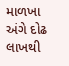માળખા અંગે દોઢ લાખથી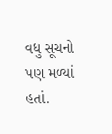વધુ સૂચનો પણ મળ્યાં હતાં.